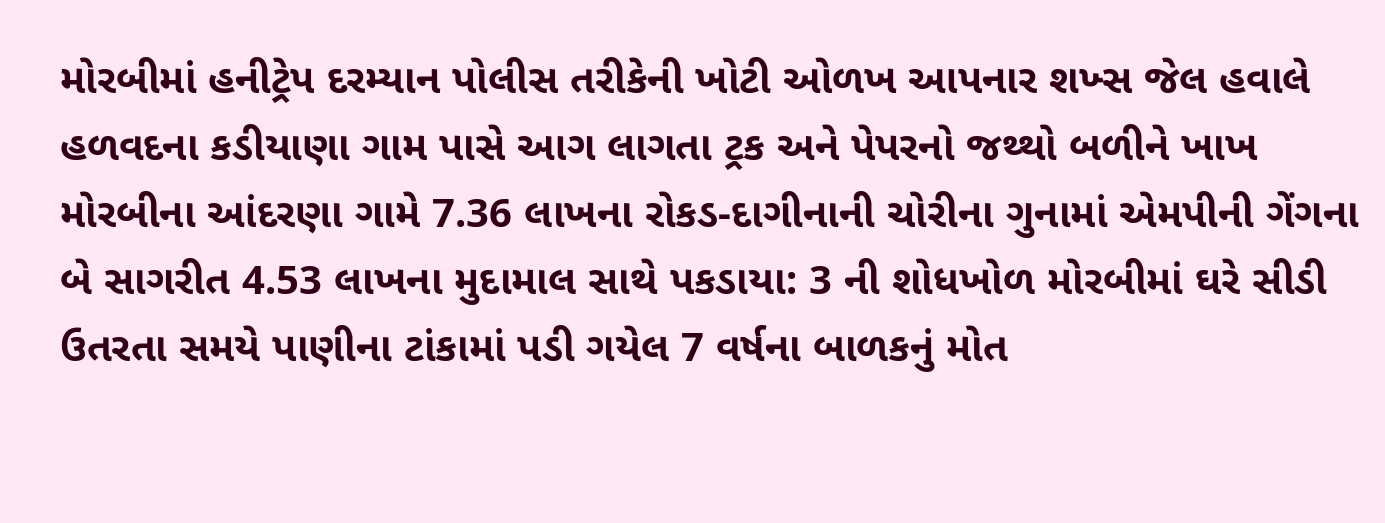મોરબીમાં હનીટ્રેપ દરમ્યાન પોલીસ તરીકેની ખોટી ઓળખ આપનાર શખ્સ જેલ હવાલે હળવદના કડીયાણા ગામ પાસે આગ લાગતા ટ્રક અને પેપરનો જથ્થો બળીને ખાખ મોરબીના આંદરણા ગામે 7.36 લાખના રોકડ-દાગીનાની ચોરીના ગુનામાં એમપીની ગેંગના બે સાગરીત 4.53 લાખના મુદામાલ સાથે પકડાયા: 3 ની શોધખોળ મોરબીમાં ઘરે સીડી ઉતરતા સમયે પાણીના ટાંકામાં પડી ગયેલ 7 વર્ષના બાળકનું મોત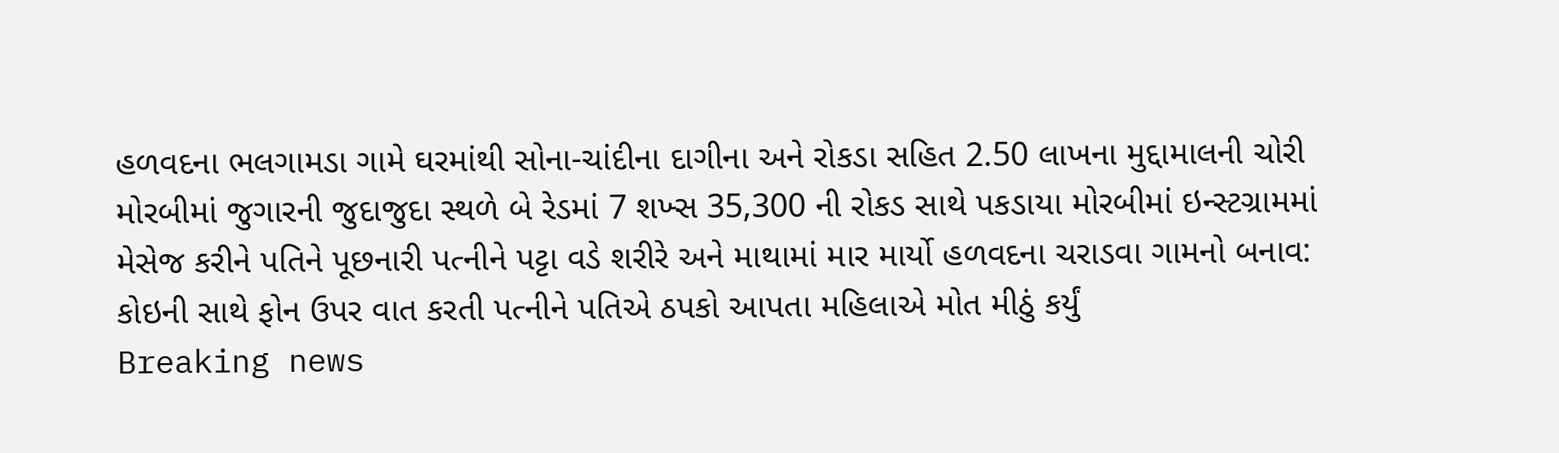હળવદના ભલગામડા ગામે ઘરમાંથી સોના-ચાંદીના દાગીના અને રોકડા સહિત 2.50 લાખના મુદ્દામાલની ચોરી મોરબીમાં જુગારની જુદાજુદા સ્થળે બે રેડમાં 7 શખ્સ 35,300 ની રોકડ સાથે પકડાયા મોરબીમાં ઇન્સ્ટગ્રામમાં મેસેજ કરીને પતિને પૂછનારી પત્નીને પટ્ટા વડે શરીરે અને માથામાં માર માર્યો હળવદના ચરાડવા ગામનો બનાવ: કોઇની સાથે ફોન ઉપર વાત કરતી પત્નીને પતિએ ઠપકો આપતા મહિલાએ મોત મીઠું કર્યું
Breaking news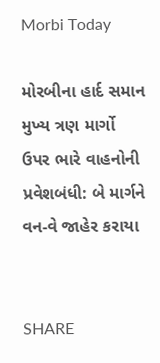Morbi Today

મોરબીના હાર્દ સમાન મુખ્ય ત્રણ માર્ગો ઉપર ભારે વાહનોની પ્રવેશબંધી: બે માર્ગને વન-વે જાહેર કરાયા


SHARE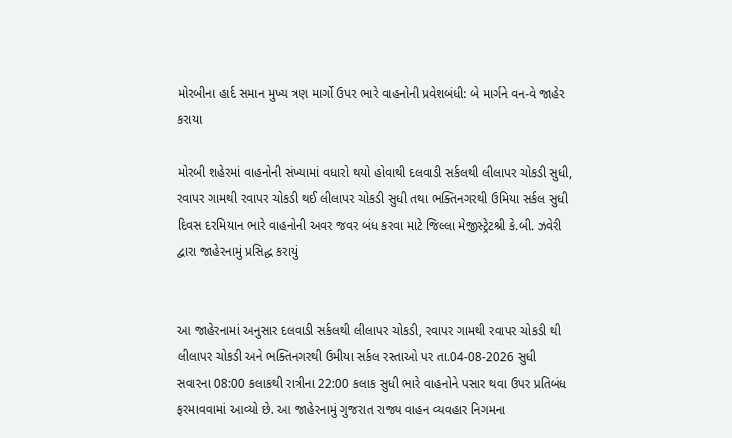મોરબીના હાર્દ સમાન મુખ્ય ત્રણ માર્ગો ઉપર ભારે વાહનોની પ્રવેશબંધી: બે માર્ગને વન-વે જાહેર કરાયા

મોરબી શહેરમાં વાહનોની સંખ્યામાં વધારો થયો હોવાથી દલવાડી સર્કલથી લીલાપર ચોકડી સુધી, રવાપર ગામથી રવાપર ચોકડી થઈ લીલાપર ચોકડી સુધી તથા ભક્તિનગરથી ઉમિયા સર્કલ સુધી દિવસ દરમિયાન ભારે વાહનોની અવર જવર બંધ કરવા માટે જિલ્લા મેજીસ્ટ્રેટશ્રી કે.બી. ઝવેરી દ્વારા જાહેરનામું પ્રસિદ્ધ કરાયું


આ જાહેરનામાં અનુસાર દલવાડી સર્કલથી લીલાપર ચોકડી, રવાપર ગામથી રવાપર ચોકડી થી લીલાપર ચોકડી અને ભક્તિનગરથી ઉમીયા સર્કલ રસ્તાઓ પર તા.04-08-2026 સુધી સવારના 08:00 કલાકથી રાત્રીના 22:00 કલાક સુધી ભારે વાહનોને પસાર થવા ઉપર પ્રતિબંધ ફરમાવવામાં આવ્યો છે. આ જાહેરનામું ગુજરાત રાજ્ય વાહન વ્યવહાર નિગમના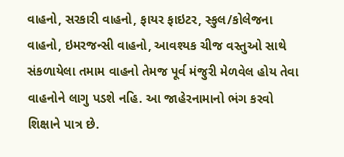વાહનો, સરકારી વાહનો, ફાયર ફાઇટર, સ્કુલ/કોલેજના વાહનો, ઇમરજન્સી વાહનો, આવશ્યક ચીજ વસ્તુઓ સાથે સંકળાયેલા તમામ વાહનો તેમજ પૂર્વ મંજુરી મેળવેલ હોય તેવા વાહનોને લાગુ પડશે નહિ. આ જાહેરનામાનો ભંગ કરવો શિક્ષાને પાત્ર છે.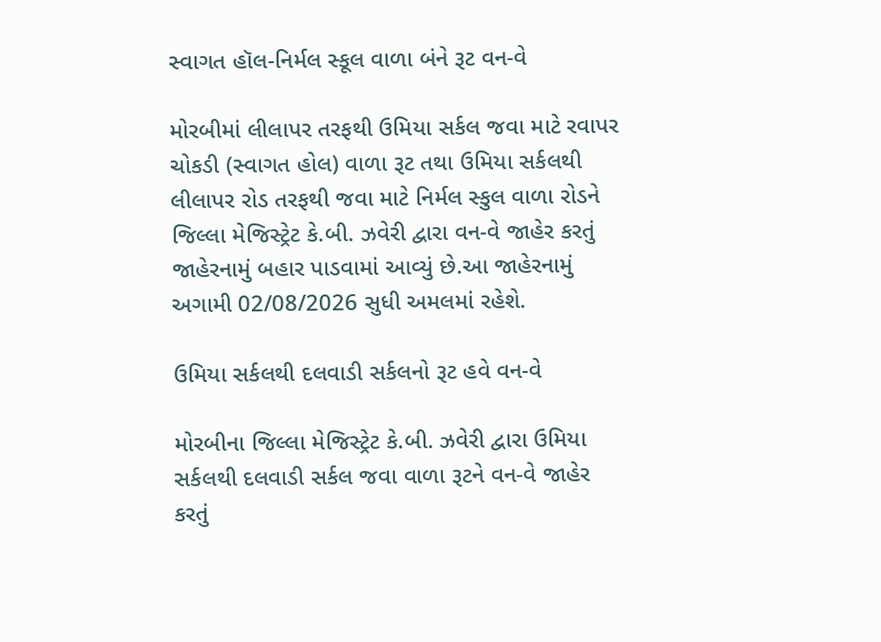સ્વાગત હૉલ-નિર્મલ સ્કૂલ વાળા બંને રૂટ વન-વે

મોરબીમાં લીલાપર તરફથી ઉમિયા સર્કલ જવા માટે રવાપર ચોકડી (સ્વાગત હોલ) વાળા રૂટ તથા ઉમિયા સર્કલથી લીલાપર રોડ તરફથી જવા માટે નિર્મલ સ્કુલ વાળા રોડને જિલ્લા મેજિસ્ટ્રેટ કે.બી. ઝવેરી દ્વારા વન-વે જાહેર કરતું જાહેરનામું બહાર પાડવામાં આવ્યું છે.આ જાહેરનામું અગામી 02/08/2026 સુધી અમલમાં રહેશે.

ઉમિયા સર્કલથી દલવાડી સર્કલનો રૂટ હવે વન-વે

મોરબીના જિલ્લા મેજિસ્ટ્રેટ કે.બી. ઝવેરી દ્વારા ઉમિયા સર્કલથી દલવાડી સર્કલ જવા વાળા રૂટને વન-વે જાહેર કરતું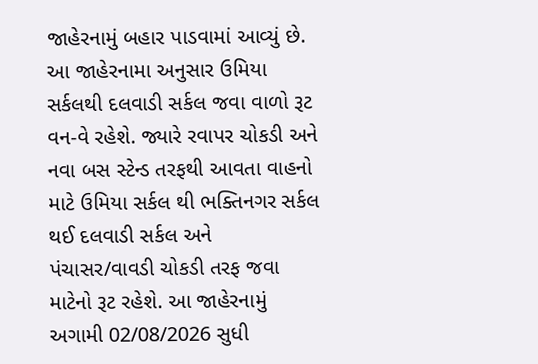જાહેરનામું બહાર પાડવામાં આવ્યું છે. આ જાહેરનામા અનુસાર ઉમિયા સર્કલથી દલવાડી સર્કલ જવા વાળો રૂટ વન-વે રહેશે. જ્યારે રવાપર ચોકડી અને નવા બસ સ્ટેન્ડ તરફથી આવતા વાહનો માટે ઉમિયા સર્કલ થી ભક્તિનગર સર્કલ થઈ દલવાડી સર્કલ અને પંચાસર/વાવડી ચોકડી તરફ જવા માટેનો રૂટ રહેશે. આ જાહેરનામું અગામી 02/08/2026 સુધી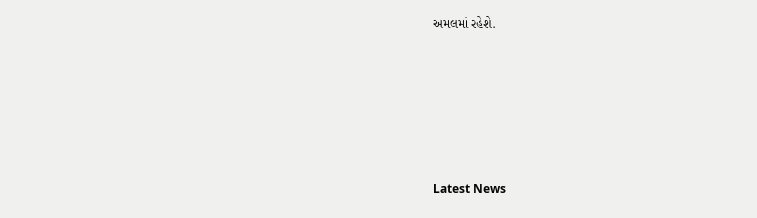અમલમાં રહેશે.






Latest News